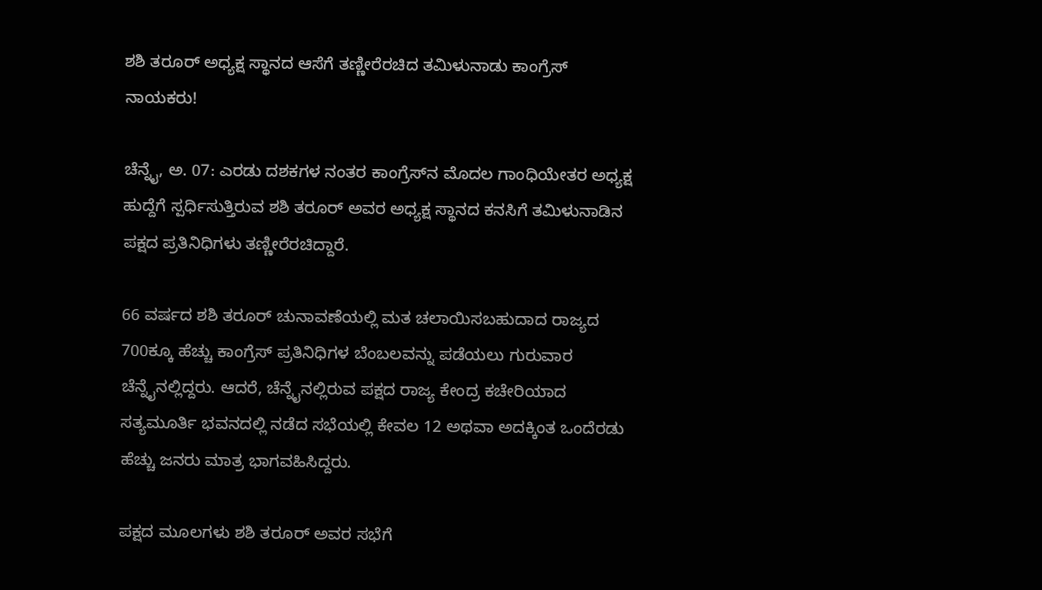ಶಶಿ ತರೂರ್ ಅಧ್ಯಕ್ಷ ಸ್ಥಾನದ ಆಸೆಗೆ ತಣ್ಣೀರೆರಚಿದ ತಮಿಳುನಾಡು ಕಾಂಗ್ರೆಸ್ ನಾಯಕರು!

ಚೆನ್ನೈ, ಅ. 07: ಎರಡು ದಶಕಗಳ ನಂತರ ಕಾಂಗ್ರೆಸ್‌ನ ಮೊದಲ ಗಾಂಧಿಯೇತರ ಅಧ್ಯಕ್ಷ ಹುದ್ದೆಗೆ ಸ್ಪರ್ಧಿಸುತ್ತಿರುವ ಶಶಿ ತರೂರ್ ಅವರ ಅಧ್ಯಕ್ಷ ಸ್ಥಾನದ ಕನಸಿಗೆ ತಮಿಳುನಾಡಿನ ಪಕ್ಷದ ಪ್ರತಿನಿಧಿಗಳು ತಣ್ಣೀರೆರಚಿದ್ದಾರೆ.

66 ವರ್ಷದ ಶಶಿ ತರೂರ್ ಚುನಾವಣೆಯಲ್ಲಿ ಮತ ಚಲಾಯಿಸಬಹುದಾದ ರಾಜ್ಯದ 700ಕ್ಕೂ ಹೆಚ್ಚು ಕಾಂಗ್ರೆಸ್ ಪ್ರತಿನಿಧಿಗಳ ಬೆಂಬಲವನ್ನು ಪಡೆಯಲು ಗುರುವಾರ ಚೆನ್ನೈನಲ್ಲಿದ್ದರು. ಆದರೆ, ಚೆನ್ನೈನಲ್ಲಿರುವ ಪಕ್ಷದ ರಾಜ್ಯ ಕೇಂದ್ರ ಕಚೇರಿಯಾದ ಸತ್ಯಮೂರ್ತಿ ಭವನದಲ್ಲಿ ನಡೆದ ಸಭೆಯಲ್ಲಿ ಕೇವಲ 12 ಅಥವಾ ಅದಕ್ಕಿಂತ ಒಂದೆರಡು ಹೆಚ್ಚು ಜನರು ಮಾತ್ರ ಭಾಗವಹಿಸಿದ್ದರು.

ಪಕ್ಷದ ಮೂಲಗಳು ಶಶಿ ತರೂರ್ ಅವರ ಸಭೆಗೆ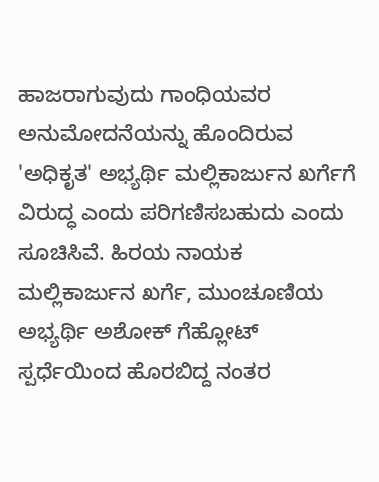ಹಾಜರಾಗುವುದು ಗಾಂಧಿಯವರ ಅನುಮೋದನೆಯನ್ನು ಹೊಂದಿರುವ 'ಅಧಿಕೃತ' ಅಭ್ಯರ್ಥಿ ಮಲ್ಲಿಕಾರ್ಜುನ ಖರ್ಗೆಗೆ ವಿರುದ್ಧ ಎಂದು ಪರಿಗಣಿಸಬಹುದು ಎಂದು ಸೂಚಿಸಿವೆ. ಹಿರಯ ನಾಯಕ ಮಲ್ಲಿಕಾರ್ಜುನ ಖರ್ಗೆ, ಮುಂಚೂಣಿಯ ಅಭ್ಯರ್ಥಿ ಅಶೋಕ್ ಗೆಹ್ಲೋಟ್ ಸ್ಪರ್ಧೆಯಿಂದ ಹೊರಬಿದ್ದ ನಂತರ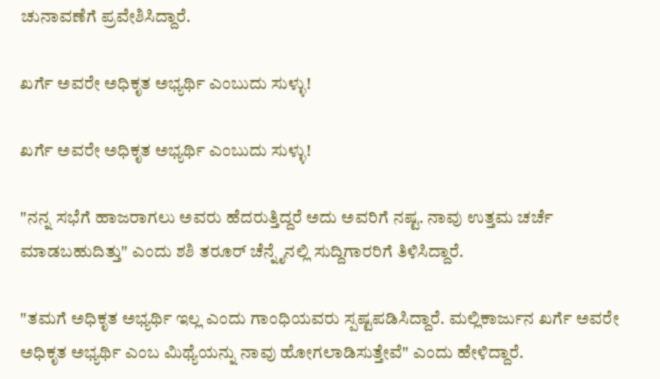ಚುನಾವಣೆಗೆ ಪ್ರವೇಶಿಸಿದ್ದಾರೆ.

ಖರ್ಗೆ ಅವರೇ ಅಧಿಕೃತ ಅಭ್ಯರ್ಥಿ ಎಂಬುದು ಸುಳ್ಳು!

ಖರ್ಗೆ ಅವರೇ ಅಧಿಕೃತ ಅಭ್ಯರ್ಥಿ ಎಂಬುದು ಸುಳ್ಳು!

"ನನ್ನ ಸಭೆಗೆ ಹಾಜರಾಗಲು ಅವರು ಹೆದರುತ್ತಿದ್ದರೆ ಅದು ಅವರಿಗೆ ನಷ್ಟ. ನಾವು ಉತ್ತಮ ಚರ್ಚೆ ಮಾಡಬಹುದಿತ್ತು" ಎಂದು ಶಶಿ ತರೂರ್ ಚೆನ್ನೈನಲ್ಲಿ ಸುದ್ದಿಗಾರರಿಗೆ ತಿಳಿಸಿದ್ದಾರೆ.

"ತಮಗೆ ಅಧಿಕೃತ ಅಭ್ಯರ್ಥಿ ಇಲ್ಲ ಎಂದು ಗಾಂಧಿಯವರು ಸ್ಪಷ್ಟಪಡಿಸಿದ್ದಾರೆ. ಮಲ್ಲಿಕಾರ್ಜುನ ಖರ್ಗೆ ಅವರೇ ಅಧಿಕೃತ ಅಭ್ಯರ್ಥಿ ಎಂಬ ಮಿಥ್ಯೆಯನ್ನು ನಾವು ಹೋಗಲಾಡಿಸುತ್ತೇವೆ" ಎಂದು ಹೇಳಿದ್ದಾರೆ.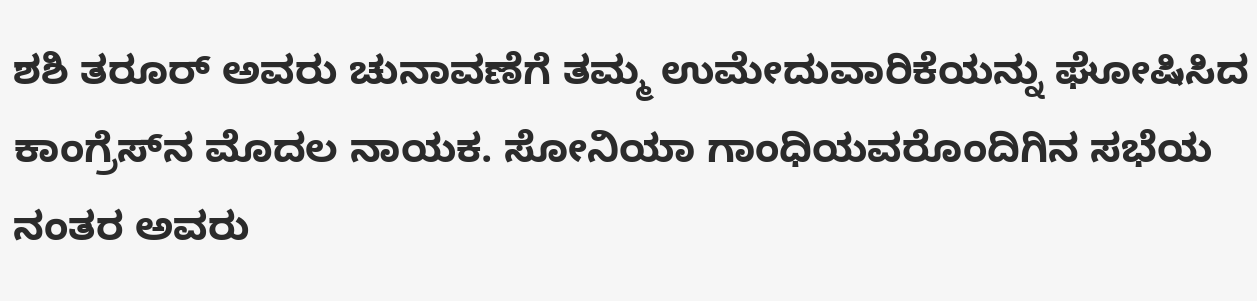ಶಶಿ ತರೂರ್ ಅವರು ಚುನಾವಣೆಗೆ ತಮ್ಮ ಉಮೇದುವಾರಿಕೆಯನ್ನು ಘೋಷಿಸಿದ ಕಾಂಗ್ರೆಸ್‌ನ ಮೊದಲ ನಾಯಕ. ಸೋನಿಯಾ ಗಾಂಧಿಯವರೊಂದಿಗಿನ ಸಭೆಯ ನಂತರ ಅವರು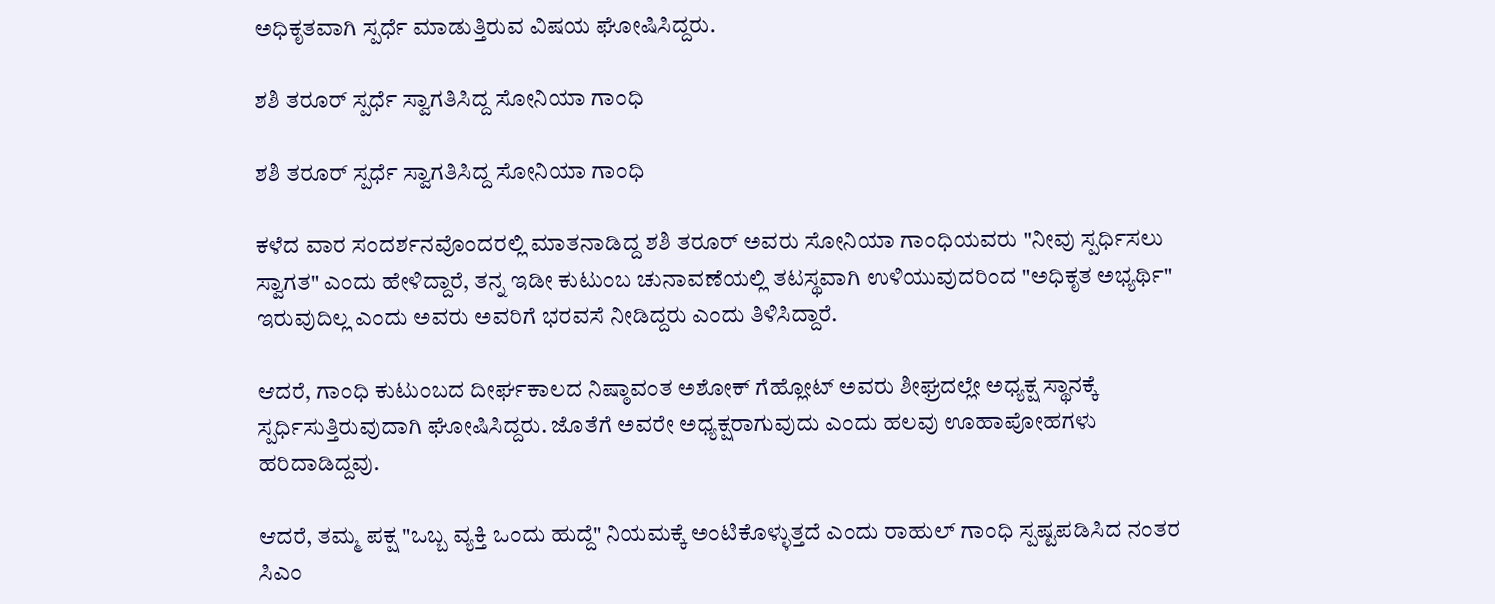ಅಧಿಕೃತವಾಗಿ ಸ್ಪರ್ಧೆ ಮಾಡುತ್ತಿರುವ ವಿಷಯ ಘೋಷಿಸಿದ್ದರು.

ಶಶಿ ತರೂರ್ ಸ್ಪರ್ಧೆ ಸ್ವಾಗತಿಸಿದ್ದ ಸೋನಿಯಾ ಗಾಂಧಿ

ಶಶಿ ತರೂರ್ ಸ್ಪರ್ಧೆ ಸ್ವಾಗತಿಸಿದ್ದ ಸೋನಿಯಾ ಗಾಂಧಿ

ಕಳೆದ ವಾರ ಸಂದರ್ಶನವೊಂದರಲ್ಲಿ ಮಾತನಾಡಿದ್ದ ಶಶಿ ತರೂರ್ ಅವರು ಸೋನಿಯಾ ಗಾಂಧಿಯವರು "ನೀವು ಸ್ಪರ್ಧಿಸಲು ಸ್ವಾಗತ" ಎಂದು ಹೇಳಿದ್ದಾರೆ, ತನ್ನ ಇಡೀ ಕುಟುಂಬ ಚುನಾವಣೆಯಲ್ಲಿ ತಟಸ್ಥವಾಗಿ ಉಳಿಯುವುದರಿಂದ "ಅಧಿಕೃತ ಅಭ್ಯರ್ಥಿ" ಇರುವುದಿಲ್ಲ ಎಂದು ಅವರು ಅವರಿಗೆ ಭರವಸೆ ನೀಡಿದ್ದರು ಎಂದು ತಿಳಿಸಿದ್ದಾರೆ.

ಆದರೆ, ಗಾಂಧಿ ಕುಟುಂಬದ ದೀರ್ಘಕಾಲದ ನಿಷ್ಠಾವಂತ ಅಶೋಕ್ ಗೆಹ್ಲೋಟ್ ಅವರು ಶೀಘ್ರದಲ್ಲೇ ಅಧ್ಯಕ್ಷ ಸ್ಥಾನಕ್ಕೆ ಸ್ಪರ್ಧಿಸುತ್ತಿರುವುದಾಗಿ ಘೋಷಿಸಿದ್ದರು. ಜೊತೆಗೆ ಅವರೇ ಅಧ್ಯಕ್ಷರಾಗುವುದು ಎಂದು ಹಲವು ಊಹಾಪೋಹಗಳು ಹರಿದಾಡಿದ್ದವು.

ಆದರೆ, ತಮ್ಮ ಪಕ್ಷ "ಒಬ್ಬ ವ್ಯಕ್ತಿ ಒಂದು ಹುದ್ದೆ" ನಿಯಮಕ್ಕೆ ಅಂಟಿಕೊಳ್ಳುತ್ತದೆ ಎಂದು ರಾಹುಲ್ ಗಾಂಧಿ ಸ್ಪಷ್ಟಪಡಿಸಿದ ನಂತರ ಸಿಎಂ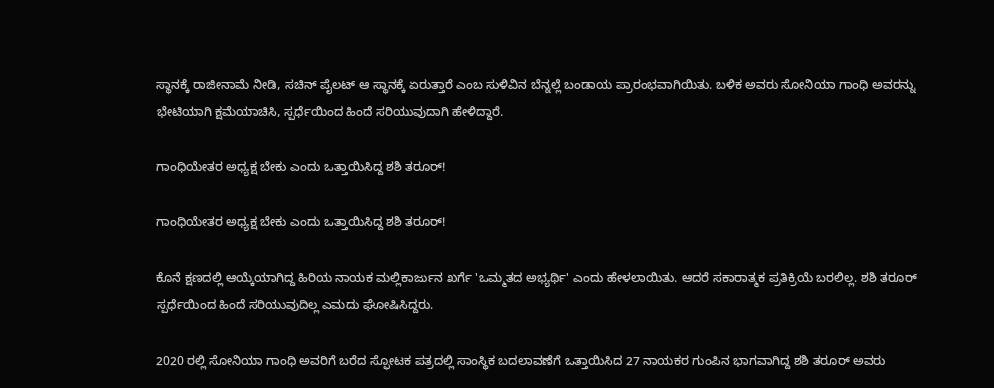ಸ್ಥಾನಕ್ಕೆ ರಾಜೀನಾಮೆ ನೀಡಿ, ಸಚಿನ್ ಪೈಲಟ್ ಆ ಸ್ಥಾನಕ್ಕೆ ಏರುತ್ತಾರೆ ಎಂಬ ಸುಳಿವಿನ ಬೆನ್ನಲ್ಲೆ ಬಂಡಾಯ ಪ್ರಾರಂಭವಾಗಿಯಿತು. ಬಳಿಕ ಅವರು ಸೋನಿಯಾ ಗಾಂಧಿ ಅವರನ್ನು ಭೇಟಿಯಾಗಿ ಕ್ಷಮೆಯಾಚಿಸಿ, ಸ್ಪರ್ಧೆಯಿಂದ ಹಿಂದೆ ಸರಿಯುವುದಾಗಿ ಹೇಳಿದ್ದಾರೆ.

ಗಾಂಧಿಯೇತರ ಅಧ್ಯಕ್ಷ ಬೇಕು ಎಂದು ಒತ್ತಾಯಿಸಿದ್ದ ಶಶಿ ತರೂರ್!

ಗಾಂಧಿಯೇತರ ಅಧ್ಯಕ್ಷ ಬೇಕು ಎಂದು ಒತ್ತಾಯಿಸಿದ್ದ ಶಶಿ ತರೂರ್!

ಕೊನೆ ಕ್ಷಣದಲ್ಲಿ ಆಯ್ಕೆಯಾಗಿದ್ದ ಹಿರಿಯ ನಾಯಕ ಮಲ್ಲಿಕಾರ್ಜುನ ಖರ್ಗೆ 'ಒಮ್ಮತದ ಅಭ್ಯರ್ಥಿ' ಎಂದು ಹೇಳಲಾಯಿತು. ಆದರೆ ಸಕಾರಾತ್ಮಕ ಪ್ರತಿಕ್ರಿಯೆ ಬರಲಿಲ್ಲ. ಶಶಿ ತರೂರ್ ಸ್ಪರ್ಧೆಯಿಂದ ಹಿಂದೆ ಸರಿಯುವುದಿಲ್ಲ ಎಮದು ಘೋಷಿಸಿದ್ದರು.

2020 ರಲ್ಲಿ ಸೋನಿಯಾ ಗಾಂಧಿ ಅವರಿಗೆ ಬರೆದ ಸ್ಫೋಟಕ ಪತ್ರದಲ್ಲಿ ಸಾಂಸ್ಥಿಕ ಬದಲಾವಣೆಗೆ ಒತ್ತಾಯಿಸಿದ 27 ನಾಯಕರ ಗುಂಪಿನ ಭಾಗವಾಗಿದ್ದ ಶಶಿ ತರೂರ್ ಅವರು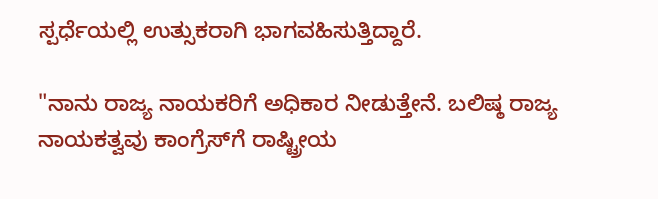ಸ್ಪರ್ಧೆಯಲ್ಲಿ ಉತ್ಸುಕರಾಗಿ ಭಾಗವಹಿಸುತ್ತಿದ್ದಾರೆ.

"ನಾನು ರಾಜ್ಯ ನಾಯಕರಿಗೆ ಅಧಿಕಾರ ನೀಡುತ್ತೇನೆ. ಬಲಿಷ್ಠ ರಾಜ್ಯ ನಾಯಕತ್ವವು ಕಾಂಗ್ರೆಸ್‌ಗೆ ರಾಷ್ಟ್ರೀಯ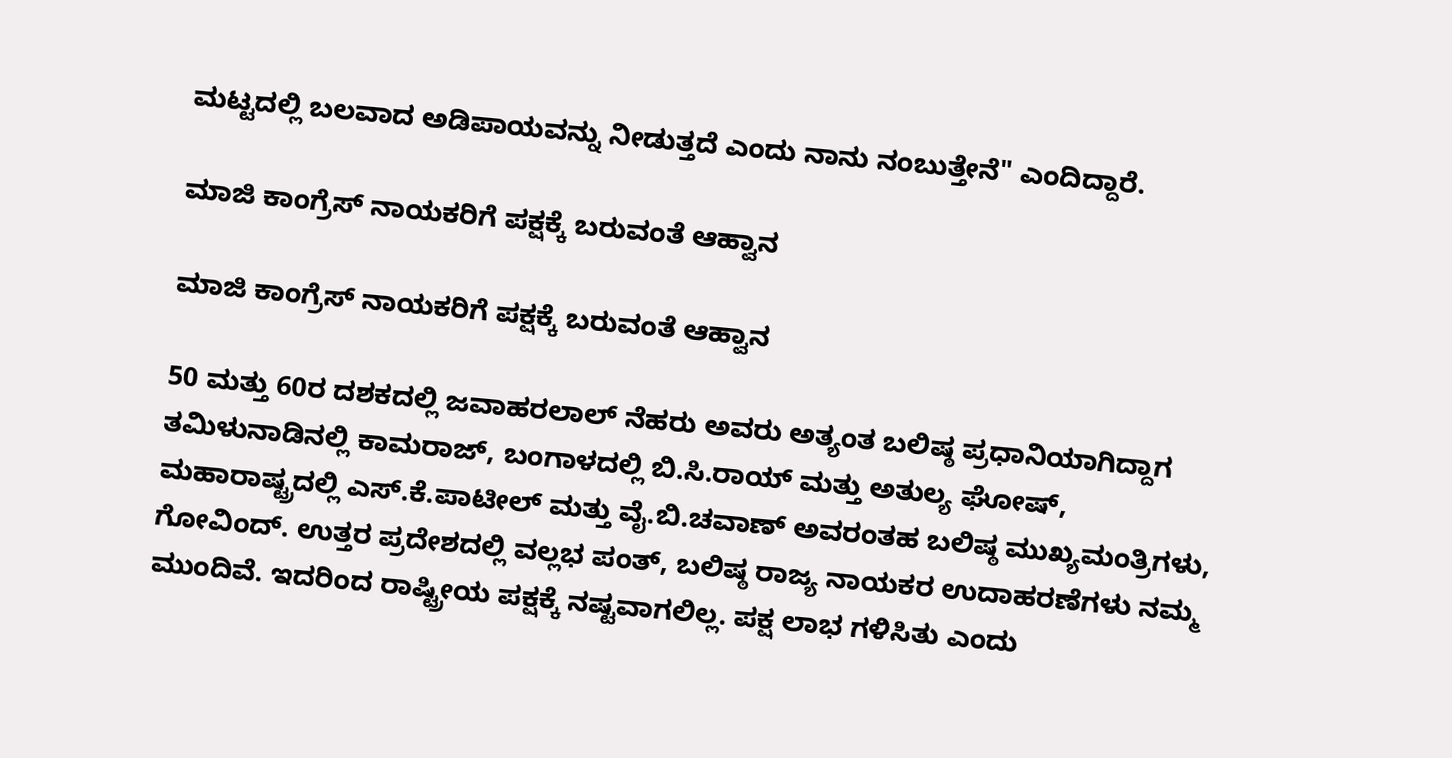ಮಟ್ಟದಲ್ಲಿ ಬಲವಾದ ಅಡಿಪಾಯವನ್ನು ನೀಡುತ್ತದೆ ಎಂದು ನಾನು ನಂಬುತ್ತೇನೆ" ಎಂದಿದ್ದಾರೆ.

ಮಾಜಿ ಕಾಂಗ್ರೆಸ್ ನಾಯಕರಿಗೆ ಪಕ್ಷಕ್ಕೆ ಬರುವಂತೆ ಆಹ್ವಾನ

ಮಾಜಿ ಕಾಂಗ್ರೆಸ್ ನಾಯಕರಿಗೆ ಪಕ್ಷಕ್ಕೆ ಬರುವಂತೆ ಆಹ್ವಾನ

50 ಮತ್ತು 60ರ ದಶಕದಲ್ಲಿ ಜವಾಹರಲಾಲ್ ನೆಹರು ಅವರು ಅತ್ಯಂತ ಬಲಿಷ್ಠ ಪ್ರಧಾನಿಯಾಗಿದ್ದಾಗ ತಮಿಳುನಾಡಿನಲ್ಲಿ ಕಾಮರಾಜ್, ಬಂಗಾಳದಲ್ಲಿ ಬಿ.ಸಿ.ರಾಯ್ ಮತ್ತು ಅತುಲ್ಯ ಘೋಷ್, ಮಹಾರಾಷ್ಟ್ರದಲ್ಲಿ ಎಸ್.ಕೆ.ಪಾಟೀಲ್ ಮತ್ತು ವೈ.ಬಿ.ಚವಾಣ್ ಅವರಂತಹ ಬಲಿಷ್ಠ ಮುಖ್ಯಮಂತ್ರಿಗಳು, ಗೋವಿಂದ್. ಉತ್ತರ ಪ್ರದೇಶದಲ್ಲಿ ವಲ್ಲಭ ಪಂತ್, ಬಲಿಷ್ಠ ರಾಜ್ಯ ನಾಯಕರ ಉದಾಹರಣೆಗಳು ನಮ್ಮ ಮುಂದಿವೆ. ಇದರಿಂದ ರಾಷ್ಟ್ರೀಯ ಪಕ್ಷಕ್ಕೆ ನಷ್ಟವಾಗಲಿಲ್ಲ. ಪಕ್ಷ ಲಾಭ ಗಳಿಸಿತು ಎಂದು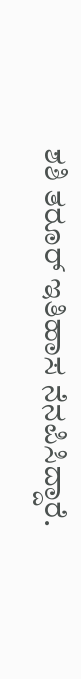ಶಶಿ ತರೂರ್ ಇತಿಹಾಸ ನೆನಪಿಸಿದ್ದಾರೆ.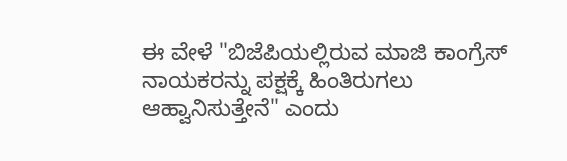ಈ ವೇಳೆ "ಬಿಜೆಪಿಯಲ್ಲಿರುವ ಮಾಜಿ ಕಾಂಗ್ರೆಸ್ ನಾಯಕರನ್ನು ಪಕ್ಷಕ್ಕೆ ಹಿಂತಿರುಗಲು ಆಹ್ವಾನಿಸುತ್ತೇನೆ" ಎಂದು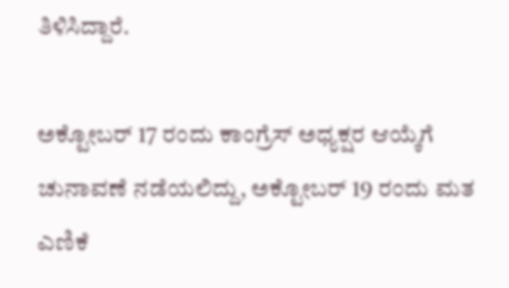ತಿಳಿಸಿದ್ದಾರೆ.

ಅಕ್ಟೋಬರ್ 17 ರಂದು ಕಾಂಗ್ರೆಸ್ ಅಧ್ಯಕ್ಷರ ಆಯ್ಕೆಗೆ ಚುನಾವಣೆ ನಡೆಯಲಿದ್ದು, ಅಕ್ಟೋಬರ್ 19 ರಂದು ಮತ ಎಣಿಕೆ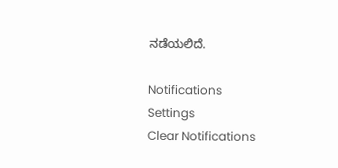ನಡೆಯಲಿದೆ.

Notifications
Settings
Clear Notifications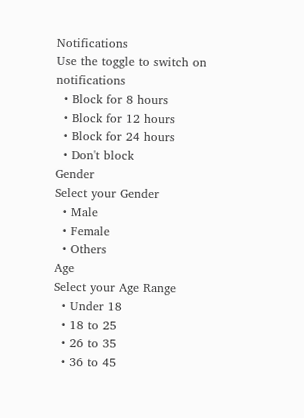Notifications
Use the toggle to switch on notifications
  • Block for 8 hours
  • Block for 12 hours
  • Block for 24 hours
  • Don't block
Gender
Select your Gender
  • Male
  • Female
  • Others
Age
Select your Age Range
  • Under 18
  • 18 to 25
  • 26 to 35
  • 36 to 45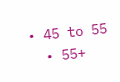• 45 to 55
  • 55+